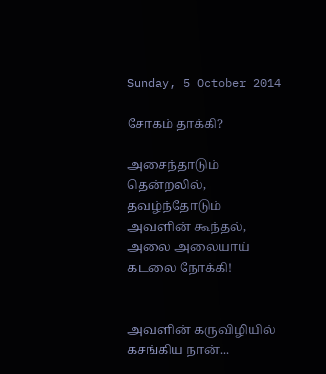Sunday, 5 October 2014

சோகம் தாக்கி?

அசைந்தாடும்
தென்றலில்,
தவழ்ந்தோடும்
அவளின் கூந்தல்,
அலை அலையாய்
கடலை நோக்கி!


அவளின் கருவிழியில்
கசங்கிய நான்...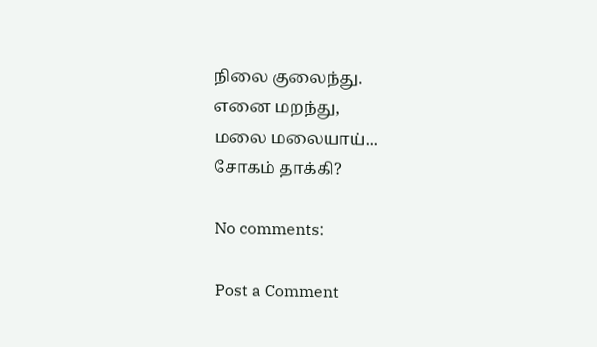நிலை குலைந்து.
எனை மறந்து,
மலை மலையாய்...
சோகம் தாக்கி?

No comments:

Post a Comment